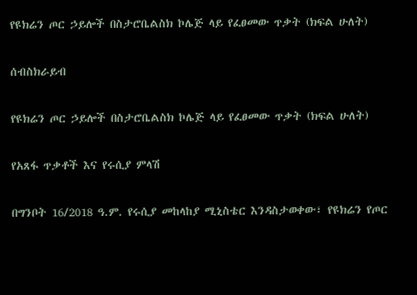የዩክሬን ጦር ኃይሎች በስታሮቤልስክ ኮሌጅ ላይ የፈፀመው ጥቃት (ክፍል ሁለት)

ሰብስክራይብ

የዩክሬን ጦር ኃይሎች በስታሮቤልስክ ኮሌጅ ላይ የፈፀመው ጥቃት (ክፍል ሁለት)

የአጸፋ ጥቃቶች እና የሩሲያ ምላሽ

በግንቦት 16/2018 ዓ.ም. የሩሲያ መከላከያ ሚኒስቴር እንዳስታወቀው፣ የዩክሬን የጦር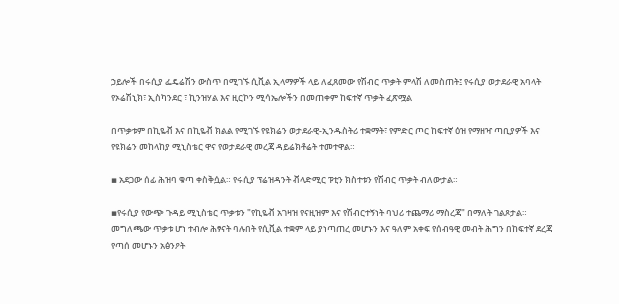ኃይሎች በሩሲያ ፌዴሬሽን ውስጥ በሚገኙ ሲቪል ኢላማዎች ላይ ለፈጸመው የሽብር ጥቃት ምላሽ ለመስጠት፤ የሩሲያ ወታደራዊ አባላት የኦሬሽኒክ፣ ኢስካንደር ፣ ኪንዝሃል እና ዚርኮን ሚሳኤሎችን በመጠቀም ከፍተኛ ጥቃት ፈጽሟል

በጥቃቱም በኪዬቭ እና በኪዬቭ ክልል የሚገኙ የዩክሬን ወታደራዊ-ኢንዱስትሪ ተቋማት፣ የምድር ጦር ከፍተኛ ዕዝ የማዘዣ ጣቢያዎች እና የዩክሬን መከላከያ ሚኒስቴር ዋና የወታደራዊ መረጃ ዳይሬክቶሬት ተመተዋል።

▪ አደጋው ሰፊ ሕዝባ ቁጣ ቀስቅሷል። የሩሲያ ፕሬዝዳንት ቭላድሚር ፑቲን ክስተቱን የሽብር ጥቃት ብለውታል።

▪የሩሲያ የውጭ ጉዳይ ሚኒስቴር ጥቃቱን "የኪዬቭ አገዛዝ የናዚዝም እና የሽብርተኝነት ባህሪ ተጨማሪ ማስረጃ" በማለት ገልጾታል። መግለጫው ጥቃቱ ሆነ ተብሎ ሕፃናት ባሉበት የሲቪል ተቋም ላይ ያነጣጠረ መሆኑን እና ዓለም አቀፍ የሰብዓዊ መብት ሕግን በከፍተኛ ደረጃ የጣሰ መሆኑን አፅንዖት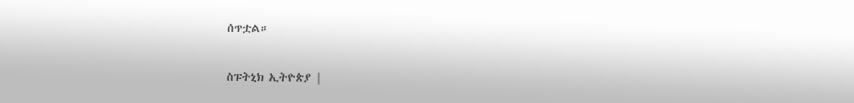ሰጥቷል።

ስፑትኒክ ኢትዮጵያ |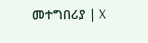መተግበሪያ | X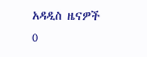አዳዲስ ዜናዎች
0